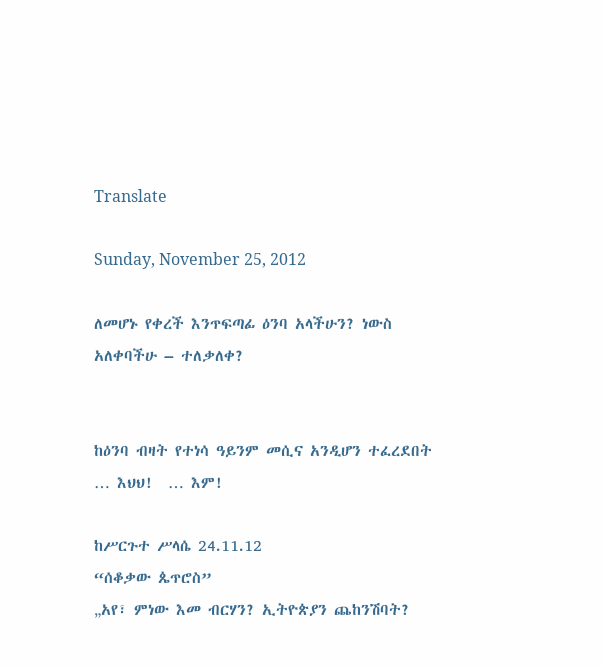Translate

Sunday, November 25, 2012

ለመሆኑ የቀረች እንጥፍጣፊ ዕንባ አላችሁን? ነውስ አለቀባችሁ – ተለቃለቀ?


ከዕንባ ብዛት የተነሳ ዓይንም መሲና አንዲሆን ተፈረደበት … እህህ!  … እም!

ከሥርጉተ ሥላሴ 24.11.12
“ሰቆቃው ጴጥሮስ”
„አየ፣ ምነው እመ ብርሃን? ኢትዮጵያን ጨከንሽባት?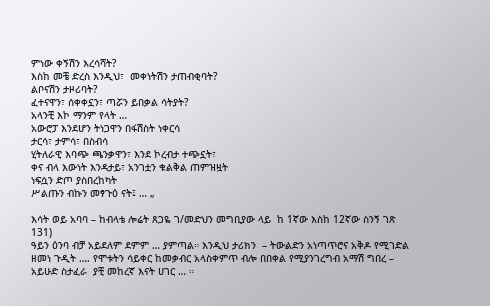ምነው ቀኝሽን እረሳሻት?
እስከ መቼ ድረስ እንዲህ፣  መቀነትሽን ታጠብቂባት?
ልቦናሽን ታዞሪባት?
ፈተናዋን፣ ሰቀቀኗን፣ ጣሯን ይበቃል ሳትያት?
አላንቺ እኮ ማንም የላት …
አውሮፓ እንደሆን ትነጋዋን በፋሽስት ነቀርሳ
ታርሳ፣ ታምሳ፣ በስብሳ
ሂትለራዊ እባጭ ጫንቃዋን፣ እንደ ኮረብታ ተጭኗት፣
ቀና ብላ እውነት እንዳታይ፣ አንገቷን ቁልቅል ጠምዝዟት
ነፍሷን ድጦ ያስበረከካት
ሥልጡን ብኩን መፃጉዕ ናት፤ … „

እሳት ወይ አባባ – ከብላቴ ሎሬት ጸጋዬ ገ/መድህን መግቢያው ላይ  ከ 1ኛው እስከ 12ኛው ስንኝ ገጽ 131)
ዓይን ዕንባ ብቻ አይደለም ደምም … ያምጣል። እንዲህ ታሪክን  – ትውልድን አነጣጥሮና አቅዶ የሚገድል ዘመነ ጉዲት …. የሞቱትን ሳይቀር ከመቃብር አላስቀምጥ ብሎ በበቀል የሚያንገረግብ አማሽ ግበረ – አይሁድ ስታፈራ  ያቺ መከረኛ እናት ሀገር … ።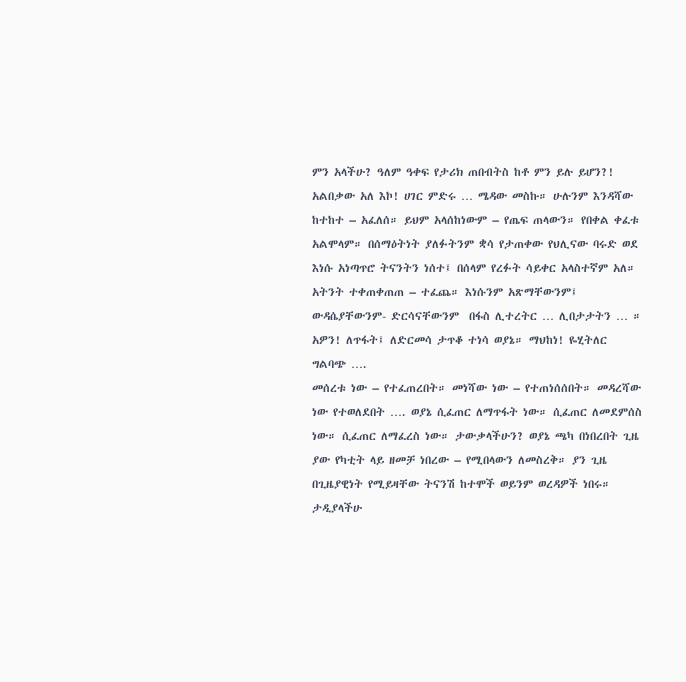ምን አላችሁ? ዓለም ዓቀፍ የታሪክ ጠበብትስ ከቶ ምን ይሉ ይሆን?!
አልበቃው አለ እኮ! ሀገር ምድሩ … ሜዳው መስኩ። ሁሉንም እንዳሻው ከተከተ – አፈለሰ። ይህም አላሰከነውም – የጤፍ ጠላውን። የበቀል ቀፈቱ አልሞላም። በሰማዕትነት ያለፉትንም ቋሳ የታጠቀው የህሊናው ባሩድ ወደ እነሱ አነጣጥሮ ትናንትን ነሰተ፤ በሰላም የረፉት ሳይቀር አላስተኛም አለ። አትንት ተቀጠቀጠጠ – ተፈጨ። እነሱንም አጽማቸውንም፤ ውዳሴያቸውንም- ድርሳናቸውንም  በፋስ ሊተረትር … ሊበታታትን … ። አዎን! ለጥፋት፤ ለድርመሳ ታጥቆ ተነሳ ወያኔ። ማህከነ! ዬሂትለር ግልባጭ ….
መሰረቱ ነው – የተፈጠረበት። መነሻው ነው – የተጠነሰሰበት። መዳረሻው ነው የተወለደበት …. ወያኔ ሲፈጠር ለማጥፋት ነው። ሲፈጠር ለመደምሰስ ነው። ሲፈጠር ለማፈረስ ነው። ታውቃላችሁን? ወያኔ ጫካ በነበረበት ጊዜ ያው የካቲት ላይ ዘመቻ ነበረው – የሚበላውን ለመስረቅ። ያን ጊዜ በጊዜያዊነት የሚይዛቸው ትናንሽ ከተሞች ወይንም ወረዳዎች ነበሩ። ታዲያላችሁ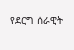የደርግ ሰራዊት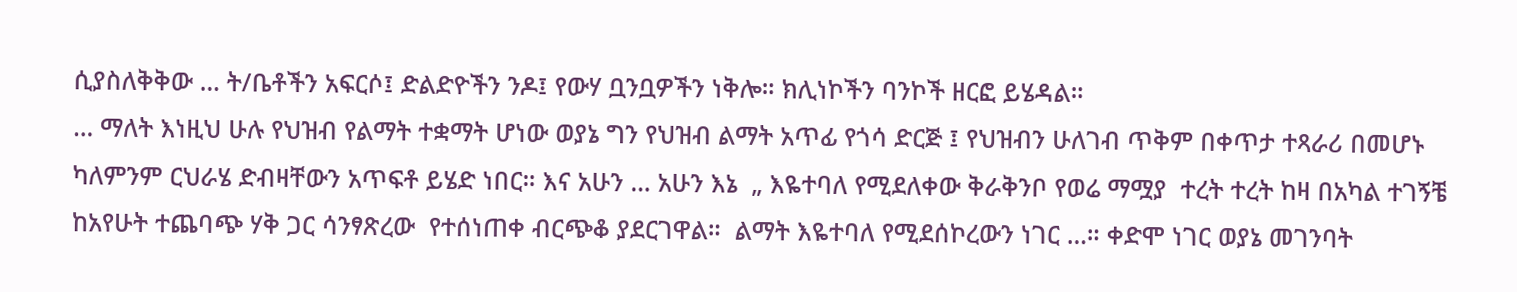ሲያስለቅቅው … ት/ቤቶችን አፍርሶ፤ ድልድዮችን ንዶ፤ የውሃ ቧንቧዎችን ነቅሎ። ክሊነኮችን ባንኮች ዘርፎ ይሄዳል።
… ማለት እነዚህ ሁሉ የህዝብ የልማት ተቋማት ሆነው ወያኔ ግን የህዝብ ልማት አጥፊ የጎሳ ድርጅ ፤ የህዝብን ሁለገብ ጥቅም በቀጥታ ተጻራሪ በመሆኑ ካለምንም ርህራሄ ድብዛቸውን አጥፍቶ ይሄድ ነበር። እና አሁን … አሁን እኔ  „ እዬተባለ የሚደለቀው ቅራቅንቦ የወሬ ማሟያ  ተረት ተረት ከዛ በአካል ተገኝቼ ከአየሁት ተጨባጭ ሃቅ ጋር ሳንፃጽረው  የተሰነጠቀ ብርጭቆ ያደርገዋል።  ልማት እዬተባለ የሚደሰኮረውን ነገር …። ቀድሞ ነገር ወያኔ መገንባት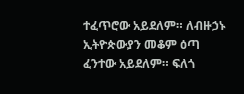ተፈጥሮው አይደለም። ለብዙኃኑ ኢትዮጵውያን መቆም ዕጣ ፈንተው አይደለም። ፍለጎ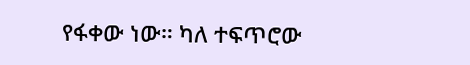የፋቀው ነው። ካለ ተፍጥሮው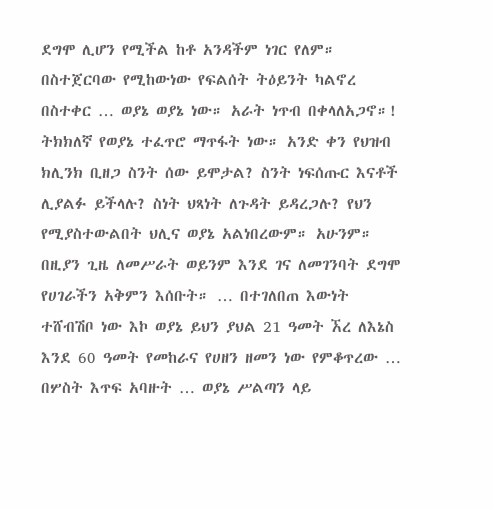ደግሞ ሊሆን የሚችል ከቶ አንዳችም ነገር የለም። በስተጀርባው የሚከውነው የፍልሰት ትዕይንት ካልኖረ በስተቀር … ወያኔ ወያኔ ነው። አራት ነጥብ በቀላለአጋኖ።!
ትክክለኛ የወያኔ ተፈጥሮ ማጥፋት ነው። አንድ ቀን የህዝብ ክሊንክ ቢዘጋ ስንት ሰው ይሞታል? ስንት ነፍሰጡር እናቶች ሊያልፉ ይችላሉ? ስነት ህጻነት ለጉዳት ይዳረጋሉ? የህን የሚያስተውልበት ህሊና ወያኔ አልነበረውም። አሁንም። በዚያን ጊዜ ለመሥራት ወይንም እንደ ገና ለመገንባት ደግሞ የሀገራችን አቅምን እሰቡት። … በተገለበጠ እውነት ተሸብሽቦ ነው እኮ ወያኔ ይህን ያህል 21 ዓመት ኧረ ለእኔስ እንደ 60 ዓመት የመከራና የሀዘን ዘመን ነው የምቆጥረው … በሦስት እጥፍ አባዙት … ወያኔ ሥልጣን ላይ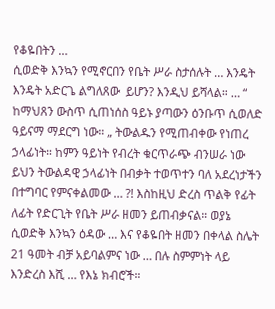የቆዬበትን …
ሲወድቅ እንኳን የሚኖርበን የቤት ሥራ ስታሰሉት … እንዴት እንዴት አድርጌ ልግለጸው  ይሆን? እንዲህ ይሻላል። … “ ከማህጸን ውስጥ ሲጠነሰስ ዓይኑ ያጣውን ዕንቡጥ ሲወለድ ዓይናማ ማደርግ ነው። „ ትውልዱን የሚጠብቀው የነጠረ ኃላፊነት። ከምን ዓይነት የብረት ቁርጥራጭ ብንሠራ ነው ይህን ትውልዳዊ ኃላፊነት በብቃት ተወጥተን ባለ አደረነታችን በተግባር የምናቀልመው … ?! እስከዚህ ድረስ ጥልቅ የፊት ለፊት የድርጊት የቤት ሥራ ዘመን ይጠብቃናል። ወያኔ ሲወድቅ እንኳን ዕዳው … እና የቆዬበት ዘመን በቀላል ስሌት 21 ዓመት ብቻ አይባልምና ነው … በሉ ስምምነት ላይ እንድረስ እሺ … የእኔ ክብሮች።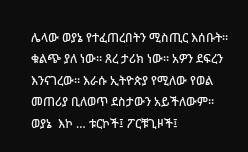ሌላው ወያኔ የተፈጠረበትን ሚስጢር እሰቡት። ቁልጭ ያለ ነው። ጸረ ታሪክ ነው። አዎን ደፍረን እንናገረው። እራሱ ኢትዮጵያ የሚለው የወል መጠሪያ ቢለወጥ ደስታውን አይችለውም። ወያኔ  እኮ … ቱርኮች፤ ፖርቹጊዞች፤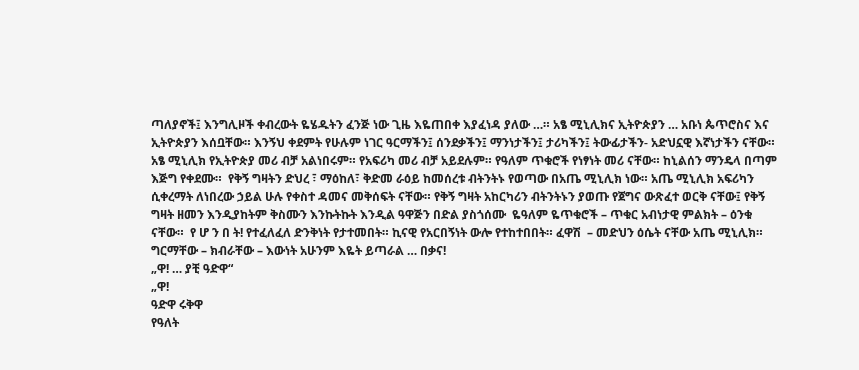ጣለያኖች፤ እንግሊዞች ቀብረውት ዬሄዱትን ፈንጅ ነው ጊዜ እዬጠበቀ እያፈነዳ ያለው …። አፄ ሚኒሊክና ኢትዮጵያን … አቡነ ጴጥሮስና እና ኢትዮጵያን እሰቧቸው። እንኝህ ቀደምት የሁሉም ነገር ዓርማችን፤ ሰንደቃችን፤ ማንነታችን፤ ታሪካችን፤ ትውፊታችን- አድህኗዊ እኛነታችን ናቸው።
አፄ ሚኒሊክ የኢትዮጵያ መሪ ብቻ አልነበሩም። የአፍሪካ መሪ ብቻ አይደሉም። የዓለም ጥቁሮች የነፃነት መሪ ናቸው። ከኒልሰን ማንዴላ በጣም እጅግ የቀደሙ።  የቅኝ ግዛትን ድህረ ፣ ማዕከለ፣ ቅድመ ራዕይ ከመሰረቱ ብትንትኑ የወጣው በአጤ ሚኒሊክ ነው። አጤ ሚኒሊክ አፍሪካን ሲቀረማት ለነበረው ኃይል ሁሉ የቀስተ ዳመና መቅሰፍት ናቸው። የቅኝ ግዛት አከርካሪን ብትንትኑን ያወጡ የጀግና ውጽፈተ ወርቅ ናቸው፤ የቅኝ ግዛት ዘመን እንዲያከትም ቅስሙን እንኩትኩት እንዲል ዓዋጅን በድል ያስጎሰሙ  ዬዓለም ዬጥቁሮች – ጥቁር አብነታዊ ምልክት – ዕንቁ ናቸው።  የ ሆ ን በ ት! የተፈለፈለ ድንቅነት የታተመበት። ኪናዊ የአርበኝነት ውሎ የተከተበበት። ፈዋሽ  – መድህን ዕሴት ናቸው አጤ ሚኒሊክ። ግርማቸው – ክብራቸው – እውነት አሁንም እዬት ይጣራል … በቃና!
„ዋ! … ያቺ ዓድዋ“
„ዋ!
ዓድዋ ሩቅዋ
የዓለት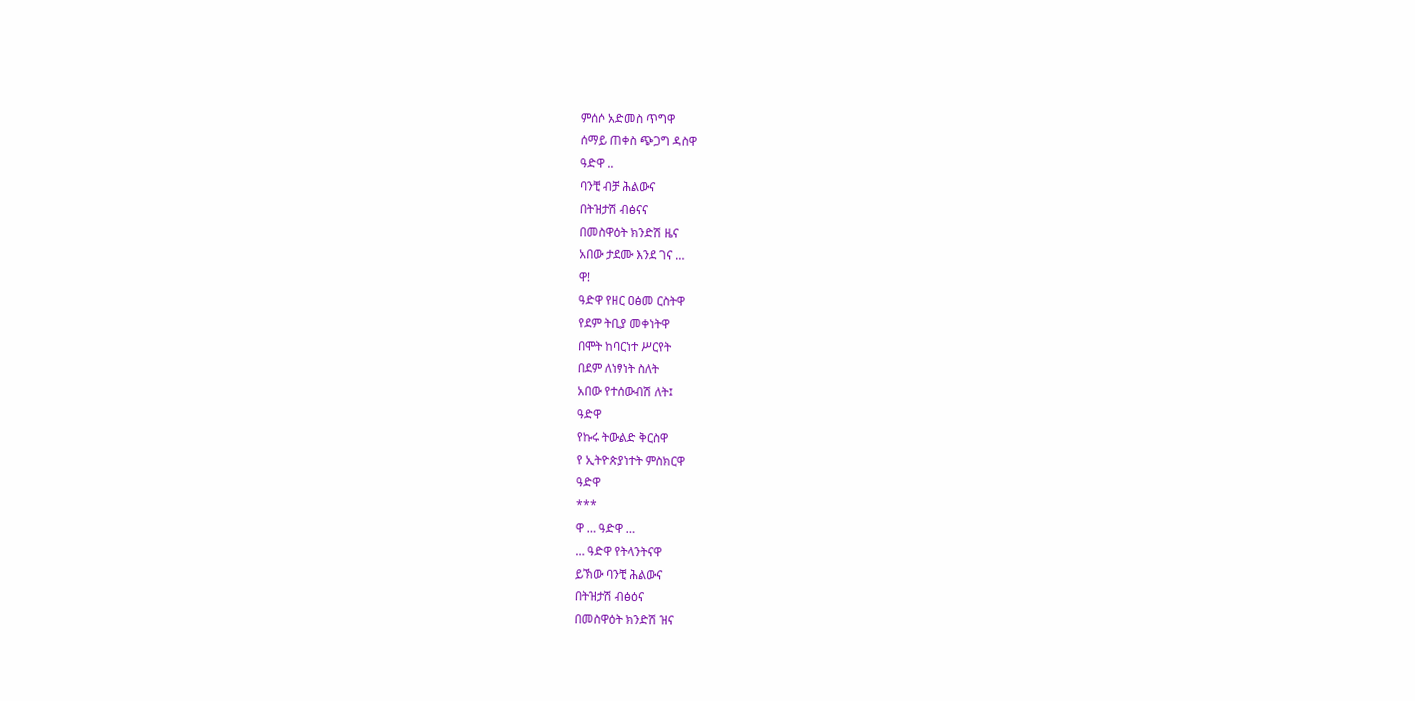ምሰሶ አድመስ ጥግዋ
ሰማይ ጠቀስ ጭጋግ ዳስዋ
ዓድዋ ..
ባንቺ ብቻ ሕልውና
በትዝታሽ ብፅናና
በመስዋዕት ክንድሽ ዜና
አበው ታደሙ እንደ ገና …
ዋ!
ዓድዋ የዘር ዐፅመ ርስትዋ
የደም ትቢያ መቀነትዋ
በሞት ከባርነተ ሥርየት
በደም ለነፃነት ስለት
አበው የተሰውብሽ ለት፤
ዓድዋ
የኩሩ ትውልድ ቅርስዋ
የ ኢትዮጵያነተት ምስክርዋ
ዓድዋ
***
ዋ … ዓድዋ …
… ዓድዋ የትላንትናዋ
ይኽው ባንቺ ሕልውና
በትዝታሽ ብፅዕና
በመስዋዕት ክንድሽ ዝና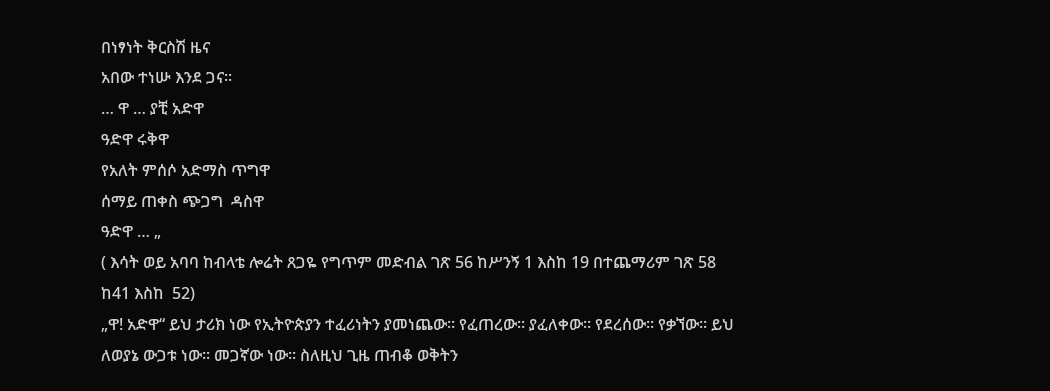በነፃነት ቅርስሽ ዜና
አበው ተነሡ እንደ ጋና።
… ዋ … ያቺ አድዋ
ዓድዋ ሩቅዋ
የአለት ምሰሶ አድማስ ጥግዋ
ሰማይ ጠቀስ ጭጋግ  ዳስዋ
ዓድዋ … „
( እሳት ወይ አባባ ከብላቴ ሎሬት ጸጋዬ የግጥም መድብል ገጽ 56 ከሥንኝ 1 እስከ 19 በተጨማሪም ገጽ 58 ከ41 እስከ  52)
„ዋ! አድዋ“ ይህ ታሪክ ነው የኢትዮጵያን ተፈሪነትን ያመነጨው። የፈጠረው። ያፈለቀው። የደረሰው። የቃኘው። ይህ ለወያኔ ውጋቱ ነው። መጋኛው ነው። ስለዚህ ጊዜ ጠብቆ ወቅትን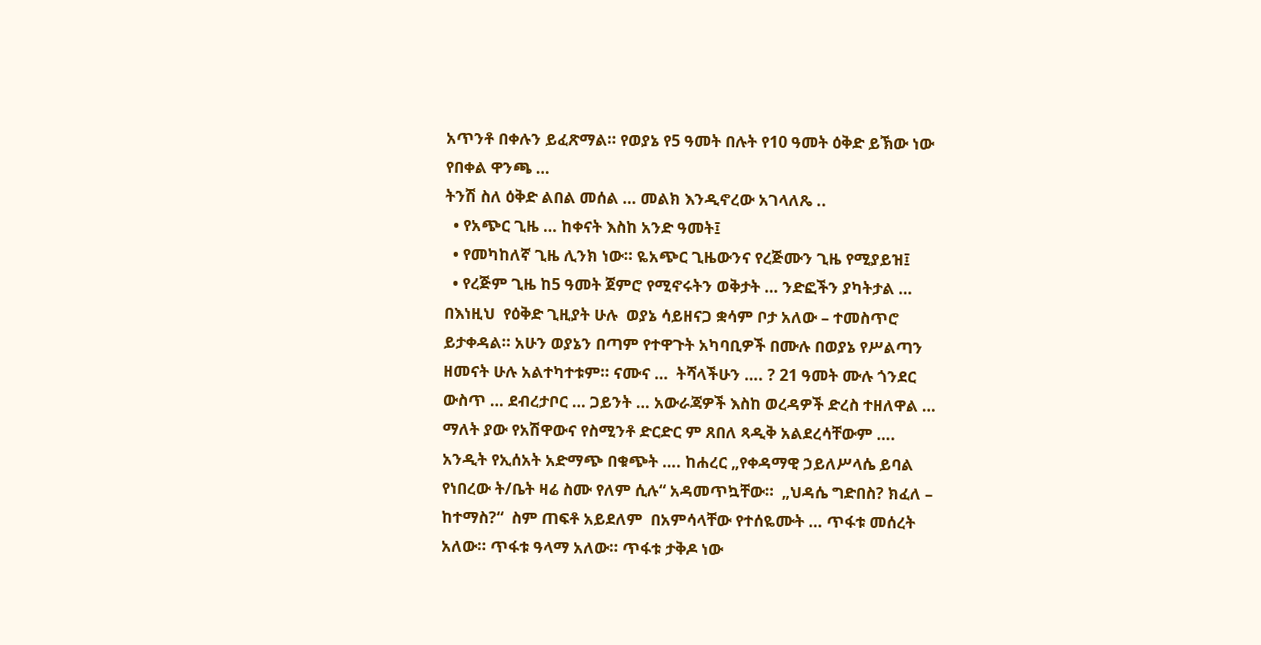አጥንቶ በቀሉን ይፈጽማል። የወያኔ የ5 ዓመት በሉት የ10 ዓመት ዕቅድ ይኽው ነው የበቀል ዋንጫ …
ትንሽ ስለ ዕቅድ ልበል መሰል … መልክ እንዲኖረው አገላለጼ ..
  • የአጭር ጊዜ … ከቀናት እስከ አንድ ዓመት፤
  • የመካከለኛ ጊዜ ሊንክ ነው። ዬአጭር ጊዜውንና የረጅሙን ጊዜ የሚያይዝ፤
  • የረጅም ጊዜ ከ5 ዓመት ጀምሮ የሚኖሩትን ወቅታት … ንድፎችን ያካትታል …
በእነዚህ  የዕቅድ ጊዚያት ሁሉ  ወያኔ ሳይዘናጋ ቋሳም ቦታ አለው – ተመስጥሮ ይታቀዳል። አሁን ወያኔን በጣም የተዋጉት አካባቢዎች በሙሉ በወያኔ የሥልጣን ዘመናት ሁሉ አልተካተቱም። ናሙና …  ትሻላችሁን …. ? 21 ዓመት ሙሉ ጎንደር ውስጥ … ደብረታቦር … ጋይንት … አውራጃዎች እስከ ወረዳዎች ድረስ ተዘለዋል … ማለት ያው የአሽዋውና የስሚንቶ ድርድር ም ጸበለ ጻዲቅ አልደረሳቸውም ….
አንዲት የኢሰአት አድማጭ በቁጭት …. ከሐረር „የቀዳማዊ ኃይለሥላሴ ይባል የነበረው ት/ቤት ዛሬ ስሙ የለም ሲሉ“ አዳመጥኳቸው።  „ህዳሴ ግድበስ? ክፈለ – ከተማስ?“  ስም ጠፍቶ አይደለም  በአምሳላቸው የተሰዬሙት … ጥፋቱ መሰረት አለው። ጥፋቱ ዓላማ አለው። ጥፋቱ ታቅዶ ነው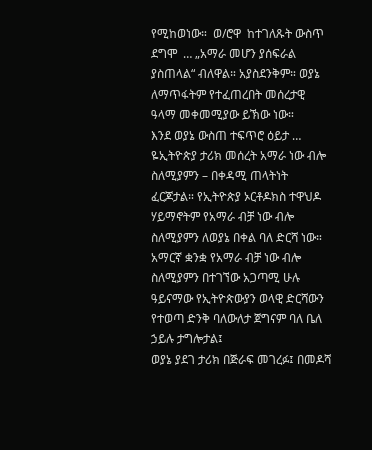የሚከወነው።  ወ/ሮዋ  ከተገለጹት ውስጥ ደግሞ  … „አማራ መሆን ያሰፍራል ያስጠላል“ ብለዋል። አያስደንቅም። ወያኔ ለማጥፋትም የተፈጠረበት መሰረታዊ ዓላማ መቀመሚያው ይኽው ነው።
እንደ ወያኔ ውስጠ ተፍጥሮ ዕይታ … ዬኢትዮጵያ ታሪክ መሰረት አማራ ነው ብሎ ስለሚያምን – በቀዳሚ ጠላትነት ፈርጆታል። የኢትዮጵያ ኦርቶዶክስ ተዋህዶ ሃይማኖትም የአማራ ብቻ ነው ብሎ ስለሚያምን ለወያኔ በቀል ባለ ድርሻ ነው። አማርኛ ቋንቋ የአማራ ብቻ ነው ብሎ ስለሚያምን በተገኘው አጋጣሚ ሁሉ ዓይናማው የኢትዮጵውያን ወላዊ ድርሻውን የተወጣ ድንቅ ባለውለታ ጀግናም ባለ ቤለ ኃይሉ ታግሎታል፤
ወያኔ ያደገ ታሪክ በጅራፍ መገረፉ፤ በመዶሻ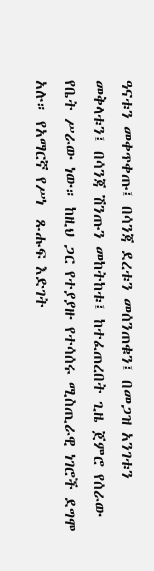ዓናቱን መቀጥቀጡ፤ በሳንጃ ደረቱን መሰንጠቁን፤ በመጋዝ አንገቱን መቅላቱን፤ በሳንጃ ሽንጡን መከትከቱ፤ ከተፈጠረበት ጊዜ ጀምሮ የሰራው የቤት ሥራው ነው። ከዚህ ጋር የተያያዙ የተሳሰሩ ሚስጢራዊ ነገሮች ደግሞ አሉ። የአማርኛ የሥነ  ጹሑፍ እድገት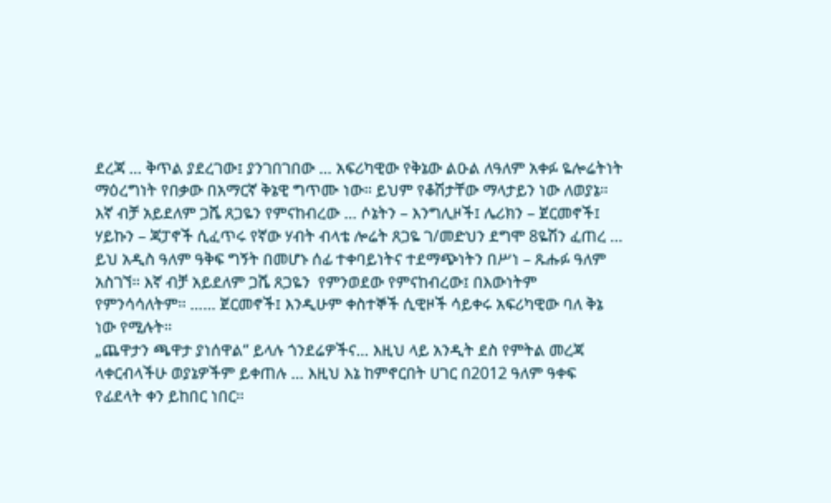ደረጃ … ቅጥል ያደረገው፤ ያንገበገበው … አፍሪካዊው የቅኔው ልዑል ለዓለም አቀፉ ዬሎሬትነት ማዕረግነት የበቃው በአማርኛ ቅኔዊ ግጥሙ ነው። ይህም የቆሽታቸው ማላታይን ነው ለወያኔ። እኛ ብቻ አይደለም ጋሼ ጸጋዬን የምናከብረው … ሶኔትን – እንግሊዞች፤ ሌሪክን – ጀርመኖች፤ ሃይኩን – ጃፓኖች ሲፈጥሩ የኛው ሃብት ብላቴ ሎሬት ጸጋዬ ገ/መድህን ደግሞ 8ዬሽን ፈጠረ … ይህ አዲስ ዓለም ዓቅፍ ግኝት በመሆኑ ሰፊ ተቀባይነትና ተደማጭነትን በሥነ – ጹሑፉ ዓለም አስገኘ። እኛ ብቻ አይደለም ጋሼ ጸጋዬን  የምንወደው የምናከብረው፤ በእውነትም የምንሳሳለትም። …… ጀርመኖች፤ እንዲሁም ቀስተኞች ሲዊዞች ሳይቀሩ አፍሪካዊው ባለ ቅኔ ነው የሚሉት።
„ጨዋታን ጫዋታ ያነሰዋል“ ይላሉ ጎንደሬዎችና… እዚህ ላይ አንዲት ደስ የምትል መረጃ ላቀርብላችሁ ወያኔዎችም ይቀጠሉ … እዚህ እኔ ከምኖርበት ሀገር በ2012 ዓለም ዓቀፍ የፊደላት ቀን ይከበር ነበር።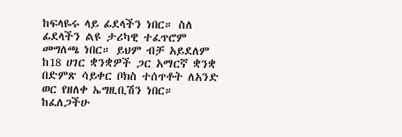ከፍላዬሩ ላይ ፊደላችን ነበር። ስለ ፊደላችን ልዩ ታሪካዊ ተፈጥሮም መግለጫ ነበር። ይህም ብቻ አይደለም ከ18 ሀገር ቋንቋዎች ጋር አማርኛ ቋንቋ በድምጽ ሳይቀር ቦክስ ተሰጥቶት ለአንድ ወር የዘለቀ ኤግዚቢሽን ነበር። ከፈለጋችሁ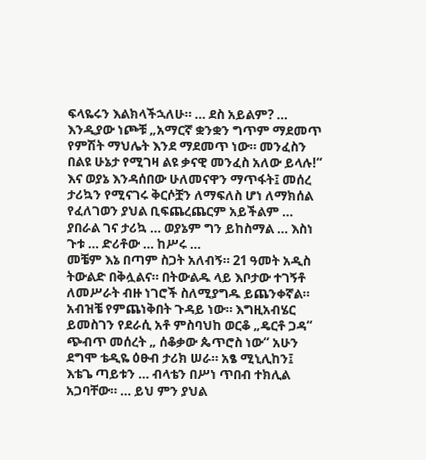ፍላዬሩን እልክላችኋለሁ። … ደስ አይልም? … እንዲያው ነጮቹ „አማርኛ ቋንቋን ግጥም ማደመጥ የምሽት ማህሌት እንደ ማደመጥ ነው። መንፈስን በልዩ ሁኔታ የሚገዛ ልዩ ቃናዊ መንፈስ አለው ይላሉ!“ እና ወያኔ እንዳሰበው ሁለመናዋን ማጥፋት፤ መሰረ ታሪኳን የሚናገሩ ቅርሶቿን ለማፍለስ ሆነ ለማክሰል  የፈለገወን ያህል ቢፍጨረጨርም አይችልም … ያበራል ገና ታሪኳ … ወያኔም ግን ይከስማል … እስነ ጉቱ … ድሪቶው … ከሥሩ …
መቼም እኔ በጣም ስጋት አለብኝ። 21 ዓመት አዲስ ትውልድ በቅሏልና። በትውልዱ ላይ እቦታው ተገኝቶ ለመሥራት ብዙ ነገሮች ስለሚያግዱ ይጨንቀኛል። አብዝቼ የምጨነቅበት ጉዳይ ነው። እግዚአብሄር ይመስገን የደራሲ አቶ ምስባህከ ወርቆ „ዴርቶ ጋዳ“ ጭብጥ መሰረት „ ሰቆቃው ጴጥሮስ ነው“ አሁን ደግሞ ቴዲዬ ዕፁብ ታሪክ ሠራ። አፄ ሚኒሊከን፤ እቴጌ ጣይቱን … ብላቴን በሥነ ጥበብ ተክሊል አጋባቸው። … ይህ ምን ያህል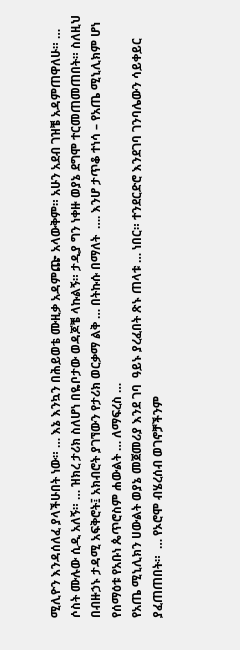ሚሊዮን እንዳሰለፈ ያላችሁበት ነው። … እኔ እንኳን በሕይወቴ ሙዚቃ አዳምጬ አላውቅም። አሁን አደብ ገዝቼ አዳምጠዋለሁ። … ሶስት ሙሉው ሲዲ አለኝ። … ዝክረ ታሪክ ስለሆነ በዬቦታው ወዳጆቼ ላኩልኝ። ታዲያ ግን ነቀዙ ወያኔ ደግሞ ተርመጠመጠበት። ስለዚህ በብዙኃኑ ታዳሚ አፍቅሮት፤ አክብሮት ያገኘውን የታሪክ ወርቃማ ልቅ … በትኩሱ በማለት  …. እንሆ ታጥቆ ተነሳ – የአጤ ሚኒሊክም ሆነ  የሰማዕቱ የአቡነ ጴጥሮስም ሐውልት … ለማፍረስ …
የአጤ ሚኒሊክን ሀውልት ወያኔ መጀመሪያ እንደ ገባ  ዓይኑ ያረፈበት ጽኑ ጠላቱ … ነበር። ተንደርድሮ እንደገባ ገንባሌውን ሳይቀይር ያፈጠጠበት።  … የኦሮሞ ብሄረሰብ ወገኖቻችንም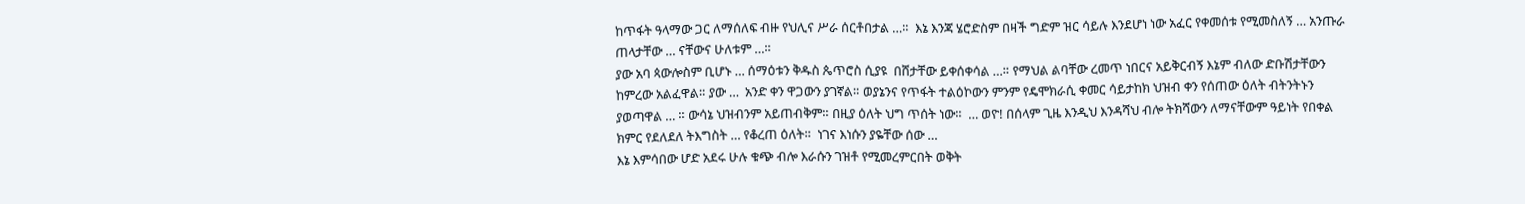ከጥፋት ዓላማው ጋር ለማሰለፍ ብዙ የህሊና ሥራ ሰርቶበታል …።  እኔ እንጃ ሄሮድስም በዛች ግድም ዝር ሳይሉ እንደሆነ ነው አፈር የቀመሰቱ የሚመስለኝ … አንጡራ ጠላታቸው … ናቸውና ሁለቱም …።
ያው አባ ጳውሎስም ቢሆኑ … ሰማዕቱን ቅዱስ ጴጥሮስ ሲያዩ  በሸታቸው ይቀሰቀሳል …። የማህል ልባቸው ረመጥ ነበርና አይቅርብኝ እኔም ብለው ድቡሽታቸውን ከምረው አልፈዋል። ያው …  አንድ ቀን ዋጋውን ያገኛል። ወያኔንና የጥፋት ተልዕኮውን ምንም የዴሞክራሲ ቀመር ሳይታከክ ህዝብ ቀን የሰጠው ዕለት ብትንትኑን ያወጣዋል … ። ውሳኔ ህዝብንም አይጠብቅም። በዚያ ዕለት ህግ ጥሰት ነው።  … ወዮ! በሰላም ጊዜ እንዲህ እንዳሻህ ብሎ ትክሻውን ለማናቸውም ዓይነት የበቀል ክምር የደለደለ ትእግስት … የቆረጠ ዕለት።  ነገና እነሱን ያዬቸው ሰው …
እኔ እምሳበው ሆድ አደሩ ሁሉ ቁጭ ብሎ እራሱን ገዝቶ የሚመረምርበት ወቅት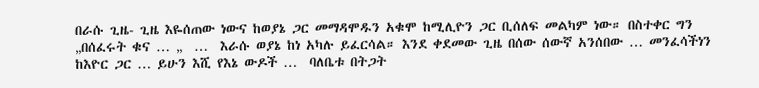በራሱ ጊዜ- ጊዜ እዬሰጠው ነውና ከወያኔ ጋር መማዳሞዱን አቁሞ ከሚሊዮን ጋር ቢሰለፍ መልካም ነው። በስተቀር ግን „በሰፈሩት ቁና … „  …  እራሱ ወያኔ ከነ አካሉ ይፈርሳል። እንደ ቀደመው ጊዜ በሰው ሰውኛ አንሰበው … መንፈሳችነን  ከእዮር ጋር … ይሁን እሺ የእኔ ውዶች …  ባለቤቱ በትጋት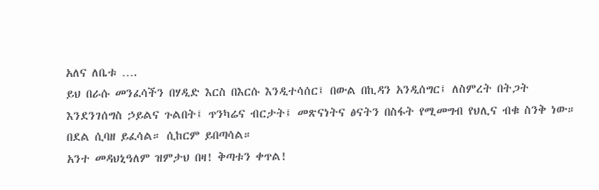አለና ለቤቱ ….
ይህ በራሱ መንፈሳችን በሃዲድ እርስ በእርሱ እንዲተሳሰር፤ በውል በኪዳን አንዲሰግር፤ ለስምረት በትጋት እንደንገሰግስ ኃይልና ጉልበት፤ ጥንካሬና ብርታት፤ መጽናነትና ፅናትን በስፋት የሚመግብ የህሊና ብቁ ስንቅ ነው። በደል ሲባዘ ይፈሳል። ሲከርም ይበጣሳል።
አንተ መዳህኒዓለም ዝምታህ በዛ! ቅጣቱን ቀጥል!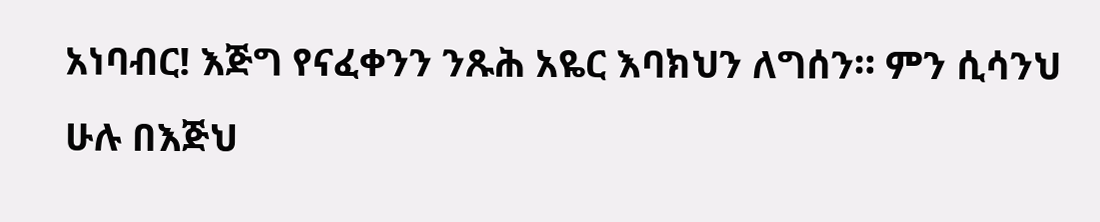አነባብር! እጅግ የናፈቀንን ንጹሕ አዬር እባክህን ለግሰን። ምን ሲሳንህ ሁሉ በእጅህ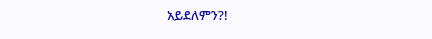አይደለምን?!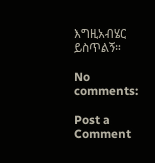እግዚአብሄር ይስጥልኝ።

No comments:

Post a Comment